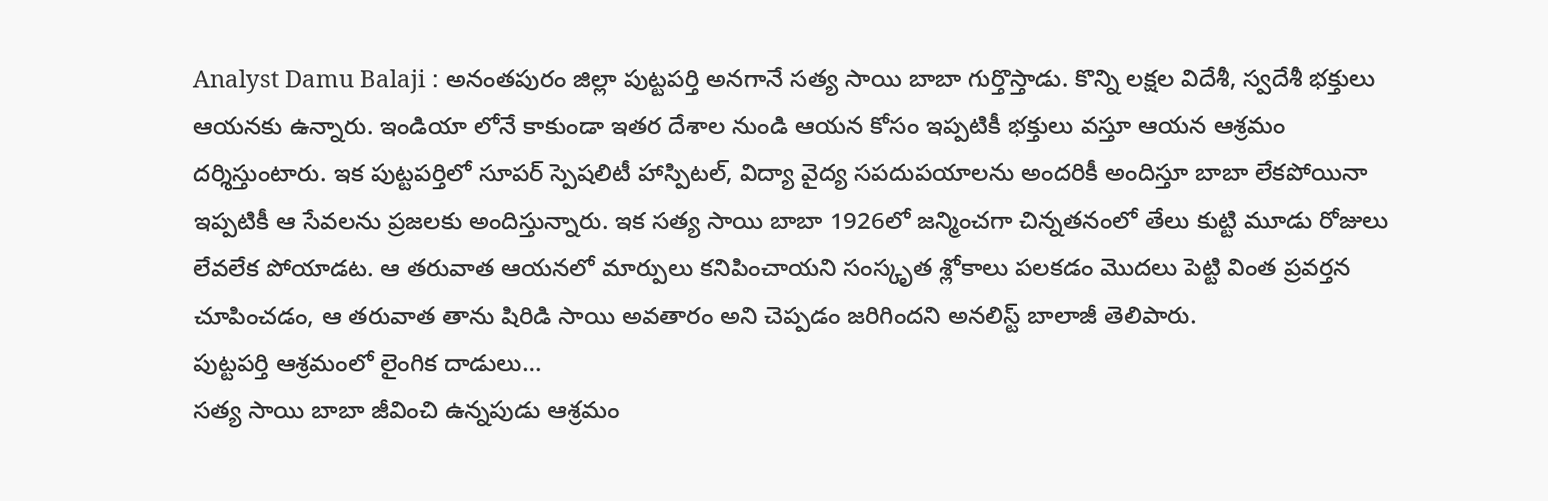Analyst Damu Balaji : అనంతపురం జిల్లా పుట్టపర్తి అనగానే సత్య సాయి బాబా గుర్తొస్తాడు. కొన్ని లక్షల విదేశీ, స్వదేశీ భక్తులు ఆయనకు ఉన్నారు. ఇండియా లోనే కాకుండా ఇతర దేశాల నుండి ఆయన కోసం ఇప్పటికీ భక్తులు వస్తూ ఆయన ఆశ్రమం దర్శిస్తుంటారు. ఇక పుట్టపర్తిలో సూపర్ స్పెషలిటీ హాస్పిటల్, విద్యా వైద్య సపదుపయాలను అందరికీ అందిస్తూ బాబా లేకపోయినా ఇప్పటికీ ఆ సేవలను ప్రజలకు అందిస్తున్నారు. ఇక సత్య సాయి బాబా 1926లో జన్మించగా చిన్నతనంలో తేలు కుట్టి మూడు రోజులు లేవలేక పోయాడట. ఆ తరువాత ఆయనలో మార్పులు కనిపించాయని సంస్కృత శ్లోకాలు పలకడం మొదలు పెట్టి వింత ప్రవర్తన చూపించడం, ఆ తరువాత తాను షిరిడి సాయి అవతారం అని చెప్పడం జరిగిందని అనలిస్ట్ బాలాజీ తెలిపారు.
పుట్టపర్తి ఆశ్రమంలో లైంగిక దాడులు…
సత్య సాయి బాబా జీవించి ఉన్నపుడు ఆశ్రమం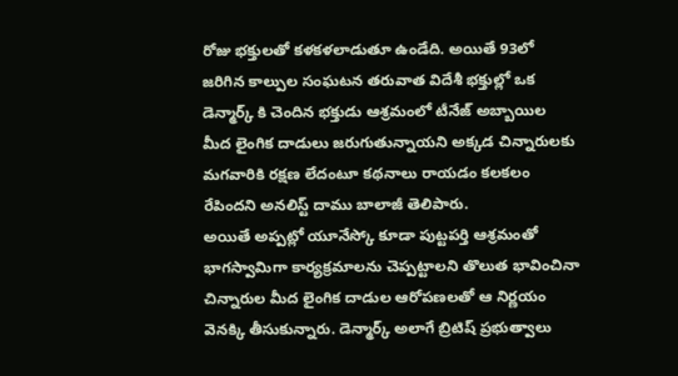రోజు భక్తులతో కళకళలాడుతూ ఉండేది. అయితే 93లో జరిగిన కాల్పుల సంఘటన తరువాత విదేశీ భక్తుల్లో ఒక డెన్మార్క్ కి చెందిన భక్తుడు ఆశ్రమంలో టీనేజ్ అబ్బాయిల మీద లైంగిక దాడులు జరుగుతున్నాయని అక్కడ చిన్నారులకు మగవారికి రక్షణ లేదంటూ కథనాలు రాయడం కలకలం రేపిందని అనలిస్ట్ దాము బాలాజీ తెలిపారు.
అయితే అప్పట్లో యూనేస్కో కూడా పుట్టపర్తి ఆశ్రమంతో భాగస్వామిగా కార్యక్రమాలను చెప్పట్టాలని తొలుత భావించినా చిన్నారుల మీద లైంగిక దాడుల ఆరోపణలతో ఆ నిర్ణయం వెనక్కి తీసుకున్నారు. డెన్మార్క్ అలాగే బ్రిటిష్ ప్రభుత్వాలు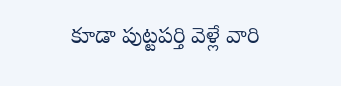కూడా పుట్టపర్తి వెళ్లే వారి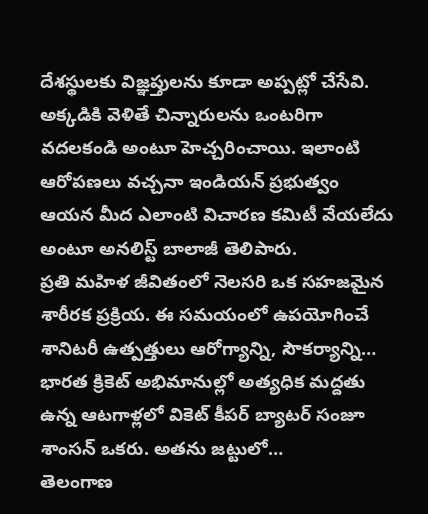దేశస్థులకు విజ్ఞప్తులను కూడా అప్పట్లో చేసేవి. అక్కడికి వెళితే చిన్నారులను ఒంటరిగా వదలకండి అంటూ హెచ్చరించాయి. ఇలాంటి ఆరోపణలు వచ్చనా ఇండియన్ ప్రభుత్వం ఆయన మీద ఎలాంటి విచారణ కమిటీ వేయలేదు అంటూ అనలిస్ట్ బాలాజీ తెలిపారు.
ప్రతి మహిళ జీవితంలో నెలసరి ఒక సహజమైన శారీరక ప్రక్రియ. ఈ సమయంలో ఉపయోగించే శానిటరీ ఉత్పత్తులు ఆరోగ్యాన్ని, సౌకర్యాన్ని…
భారత క్రికెట్ అభిమానుల్లో అత్యధిక మద్దతు ఉన్న ఆటగాళ్లలో వికెట్ కీపర్ బ్యాటర్ సంజూ శాంసన్ ఒకరు. అతను జట్టులో…
తెలంగాణ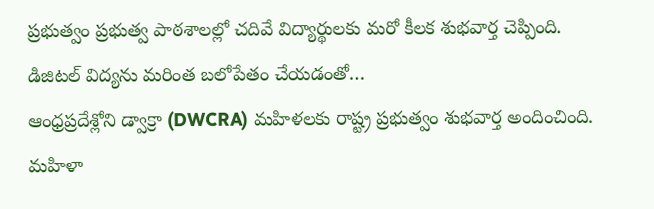ప్రభుత్వం ప్రభుత్వ పాఠశాలల్లో చదివే విద్యార్థులకు మరో కీలక శుభవార్త చెప్పింది. డిజిటల్ విద్యను మరింత బలోపేతం చేయడంతో…
ఆంధ్రప్రదేశ్లోని డ్వాక్రా (DWCRA) మహిళలకు రాష్ట్ర ప్రభుత్వం శుభవార్త అందించింది. మహిళా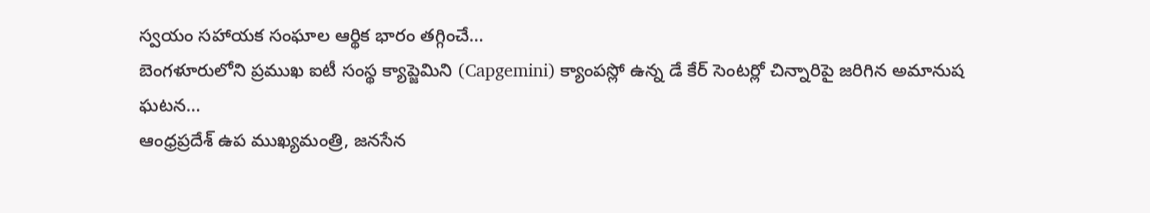స్వయం సహాయక సంఘాల ఆర్థిక భారం తగ్గించే…
బెంగళూరులోని ప్రముఖ ఐటీ సంస్థ క్యాప్జెమిని (Capgemini) క్యాంపస్లో ఉన్న డే కేర్ సెంటర్లో చిన్నారిపై జరిగిన అమానుష ఘటన…
ఆంధ్రప్రదేశ్ ఉప ముఖ్యమంత్రి, జనసేన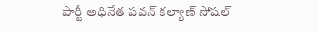పార్టీ అధినేత పవన్ కల్యాణ్ సోషల్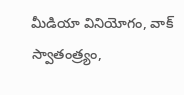మీడియా వినియోగం, వాక్ స్వాతంత్ర్యం,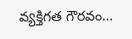వ్యక్తిగత గౌరవం…